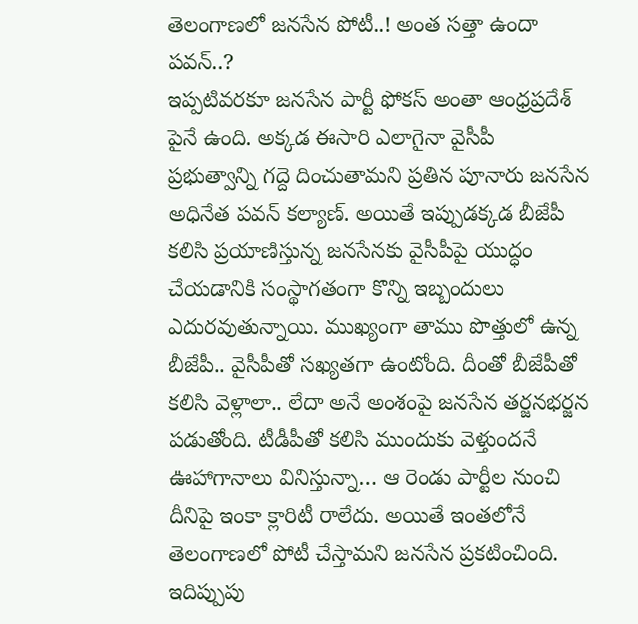తెలంగాణలో జనసేన పోటీ..! అంత సత్తా ఉందా పవన్..?
ఇప్పటివరకూ జనసేన పార్టీ ఫోకస్ అంతా ఆంధ్రప్రదేశ్ పైనే ఉంది. అక్కడ ఈసారి ఎలాగైనా వైసీపీ ప్రభుత్వాన్ని గద్దె దించుతామని ప్రతిన పూనారు జనసేన అధినేత పవన్ కల్యాణ్. అయితే ఇప్పుడక్కడ బీజేపీ కలిసి ప్రయాణిస్తున్న జనసేనకు వైసీపీపై యుద్ధం చేయడానికి సంస్థాగతంగా కొన్ని ఇబ్బందులు ఎదురవుతున్నాయి. ముఖ్యంగా తాము పొత్తులో ఉన్న బీజేపీ.. వైసీపీతో సఖ్యతగా ఉంటోంది. దీంతో బీజేపీతో కలిసి వెళ్లాలా.. లేదా అనే అంశంపై జనసేన తర్జనభర్జన పడుతోంది. టీడీపీతో కలిసి ముందుకు వెళ్తుందనే ఊహాగానాలు వినిస్తున్నా… ఆ రెండు పార్టీల నుంచి దీనిపై ఇంకా క్లారిటీ రాలేదు. అయితే ఇంతలోనే తెలంగాణలో పోటీ చేస్తామని జనసేన ప్రకటించింది. ఇదిప్పుపు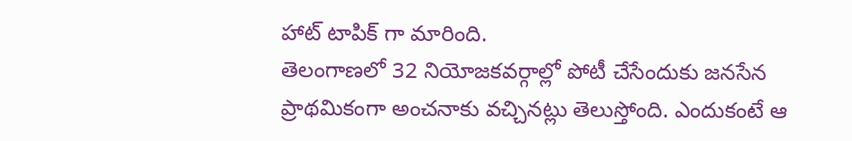హాట్ టాపిక్ గా మారింది.
తెలంగాణలో 32 నియోజకవర్గాల్లో పోటీ చేసేందుకు జనసేన ప్రాథమికంగా అంచనాకు వచ్చినట్లు తెలుస్తోంది. ఎందుకంటే ఆ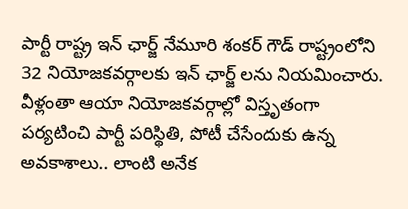పార్టీ రాష్ట్ర ఇన్ ఛార్జ్ నేమూరి శంకర్ గౌడ్ రాష్ట్రంలోని 32 నియోజకవర్గాలకు ఇన్ ఛార్జ్ లను నియమించారు. వీళ్లంతా ఆయా నియోజకవర్గాల్లో విస్తృతంగా పర్యటించి పార్టీ పరిస్థితి, పోటీ చేసేందుకు ఉన్న అవకాశాలు.. లాంటి అనేక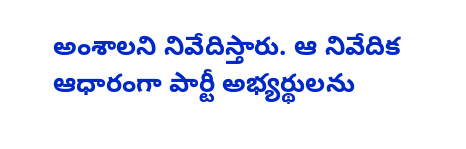అంశాలని నివేదిస్తారు. ఆ నివేదిక ఆధారంగా పార్టీ అభ్యర్థులను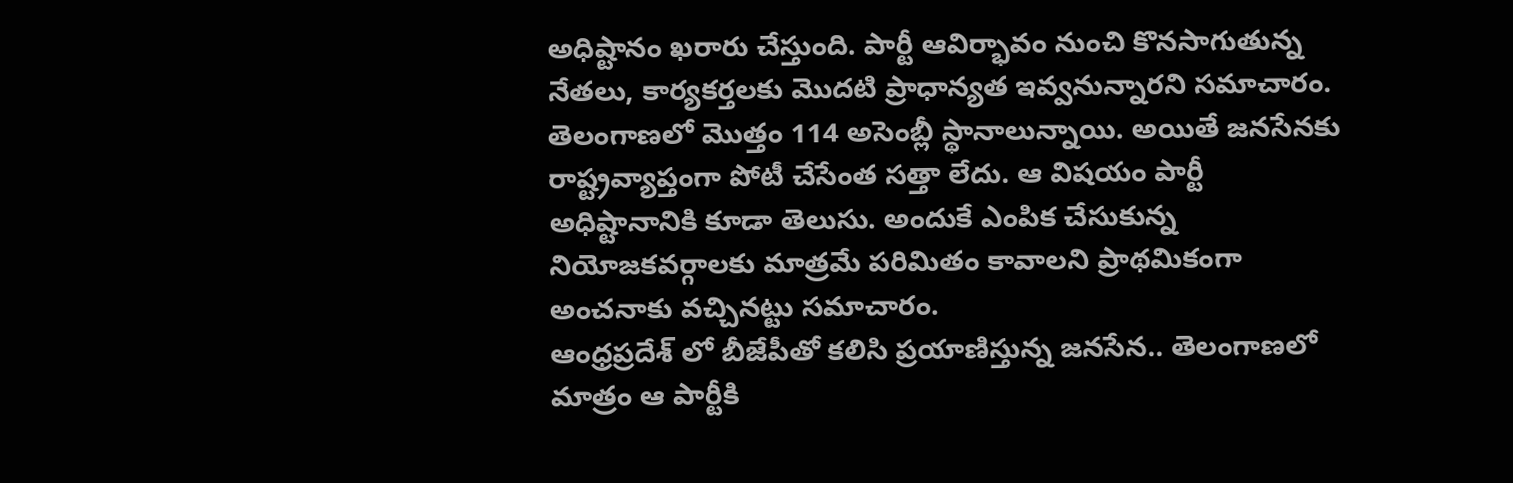అధిష్టానం ఖరారు చేస్తుంది. పార్టీ ఆవిర్భావం నుంచి కొనసాగుతున్న నేతలు, కార్యకర్తలకు మొదటి ప్రాధాన్యత ఇవ్వనున్నారని సమాచారం. తెలంగాణలో మొత్తం 114 అసెంబ్లీ స్థానాలున్నాయి. అయితే జనసేనకు రాష్ట్రవ్యాప్తంగా పోటీ చేసేంత సత్తా లేదు. ఆ విషయం పార్టీ అధిష్టానానికి కూడా తెలుసు. అందుకే ఎంపిక చేసుకున్న నియోజకవర్గాలకు మాత్రమే పరిమితం కావాలని ప్రాథమికంగా అంచనాకు వచ్చినట్టు సమాచారం.
ఆంధ్రప్రదేశ్ లో బీజేపీతో కలిసి ప్రయాణిస్తున్న జనసేన.. తెలంగాణలో మాత్రం ఆ పార్టీకి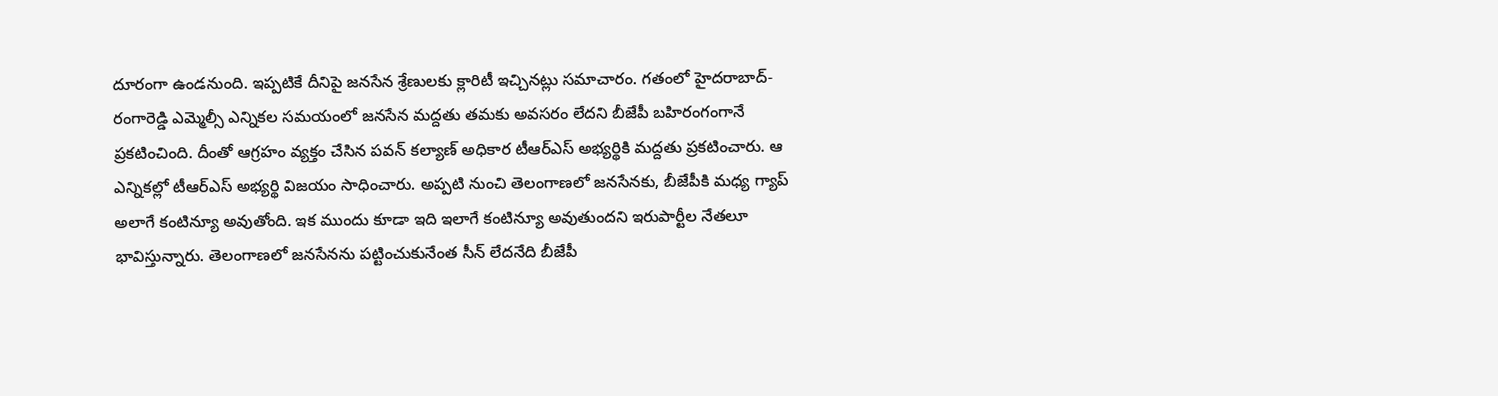దూరంగా ఉండనుంది. ఇప్పటికే దీనిపై జనసేన శ్రేణులకు క్లారిటీ ఇచ్చినట్లు సమాచారం. గతంలో హైదరాబాద్-రంగారెడ్డి ఎమ్మెల్సీ ఎన్నికల సమయంలో జనసేన మద్దతు తమకు అవసరం లేదని బీజేపీ బహిరంగంగానే ప్రకటించింది. దీంతో ఆగ్రహం వ్యక్తం చేసిన పవన్ కల్యాణ్ అధికార టీఆర్ఎస్ అభ్యర్థికి మద్దతు ప్రకటించారు. ఆ ఎన్నికల్లో టీఆర్ఎస్ అభ్యర్థి విజయం సాధించారు. అప్పటి నుంచి తెలంగాణలో జనసేనకు, బీజేపీకి మధ్య గ్యాప్ అలాగే కంటిన్యూ అవుతోంది. ఇక ముందు కూడా ఇది ఇలాగే కంటిన్యూ అవుతుందని ఇరుపార్టీల నేతలూ భావిస్తున్నారు. తెలంగాణలో జనసేనను పట్టించుకునేంత సీన్ లేదనేది బీజేపీ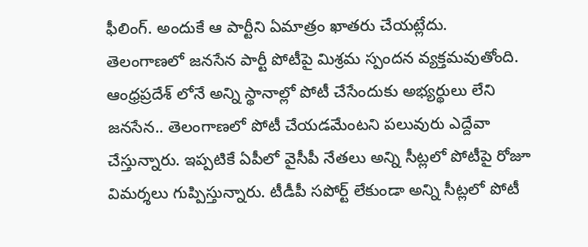ఫీలింగ్. అందుకే ఆ పార్టీని ఏమాత్రం ఖాతరు చేయట్లేదు.
తెలంగాణలో జనసేన పార్టీ పోటీపై మిశ్రమ స్పందన వ్యక్తమవుతోంది. ఆంధ్రప్రదేశ్ లోనే అన్ని స్థానాల్లో పోటీ చేసేందుకు అభ్యర్థులు లేని జనసేన.. తెలంగాణలో పోటీ చేయడమేంటని పలువురు ఎద్దేవా చేస్తున్నారు. ఇప్పటికే ఏపీలో వైసీపీ నేతలు అన్ని సీట్లలో పోటీపై రోజూ విమర్శలు గుప్పిస్తున్నారు. టీడీపీ సపోర్ట్ లేకుండా అన్ని సీట్లలో పోటీ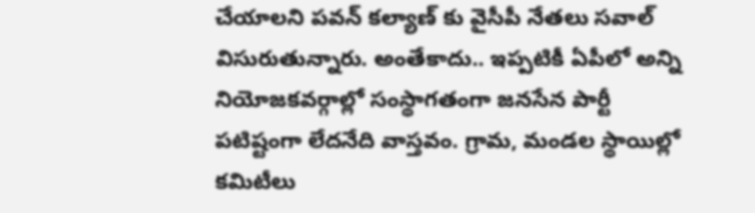చేయాలని పవన్ కల్యాణ్ కు వైసీపీ నేతలు సవాల్ విసురుతున్నారు. అంతేకాదు.. ఇప్పటికీ ఏపీలో అన్ని నియోజకవర్గాల్లో సంస్థాగతంగా జనసేన పార్టీ పటిష్టంగా లేదనేది వాస్తవం. గ్రామ, మండల స్థాయిల్లో కమిటీలు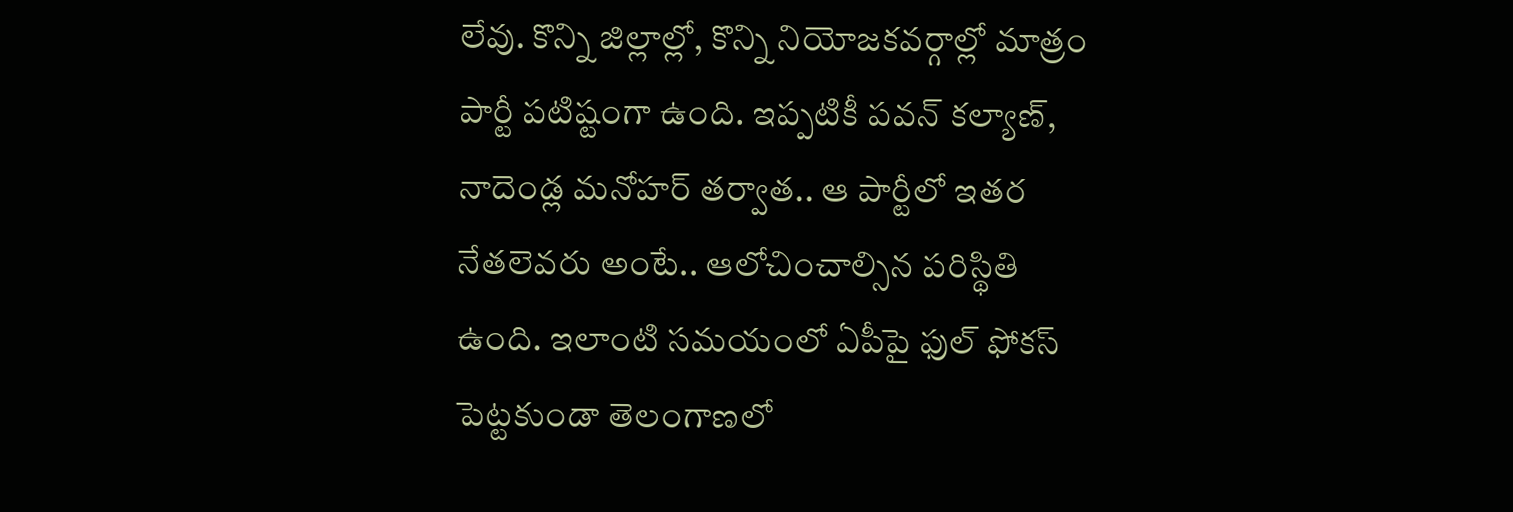లేవు. కొన్ని జిల్లాల్లో, కొన్ని నియోజకవర్గాల్లో మాత్రం పార్టీ పటిష్టంగా ఉంది. ఇప్పటికీ పవన్ కల్యాణ్, నాదెండ్ల మనోహర్ తర్వాత.. ఆ పార్టీలో ఇతర నేతలెవరు అంటే.. ఆలోచించాల్సిన పరిస్థితి ఉంది. ఇలాంటి సమయంలో ఏపీపై ఫుల్ ఫోకస్ పెట్టకుండా తెలంగాణలో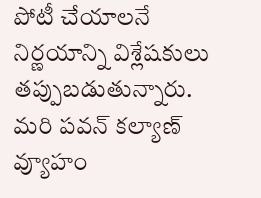పోటీ చేయాలనే నిర్ణయాన్ని విశ్లేషకులు తప్పుబడుతున్నారు. మరి పవన్ కల్యాణ్ వ్యూహం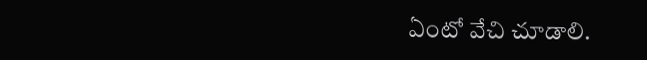ఏంటో వేచి చూడాలి.